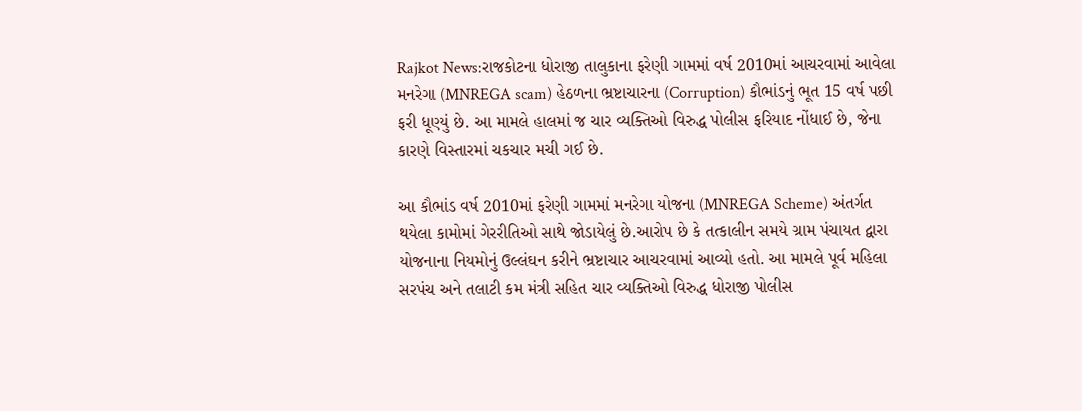Rajkot News:રાજકોટના ધોરાજી તાલુકાના ફરેણી ગામમાં વર્ષ 2010માં આચરવામાં આવેલા મનરેગા (MNREGA scam) હેઠળના ભ્રષ્ટાચારના (Corruption) કૌભાંડનું ભૂત 15 વર્ષ પછી ફરી ધૂણ્યું છે. આ મામલે હાલમાં જ ચાર વ્યક્તિઓ વિરુદ્ધ પોલીસ ફરિયાદ નોંધાઈ છે, જેના કારણે વિસ્તારમાં ચકચાર મચી ગઈ છે.

આ કૌભાંડ વર્ષ 2010માં ફરેણી ગામમાં મનરેગા યોજના (MNREGA Scheme) અંતર્ગત થયેલા કામોમાં ગેરરીતિઓ સાથે જોડાયેલું છે.આરોપ છે કે તત્કાલીન સમયે ગ્રામ પંચાયત દ્વારા યોજનાના નિયમોનું ઉલ્લંઘન કરીને ભ્રષ્ટાચાર આચરવામાં આવ્યો હતો. આ મામલે પૂર્વ મહિલા સરપંચ અને તલાટી કમ મંત્રી સહિત ચાર વ્યક્તિઓ વિરુદ્ધ ધોરાજી પોલીસ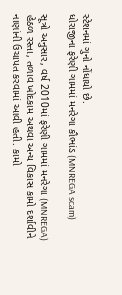સ્ટેશનમાં ગુનો નોંધાયો છે.
ધોરાજીના ફરેણી ગામમાં મનરેગા કૌભાંડ (MNREGA scam)

સૂત્રો અનુસાર, વર્ષ 2010માં ફરેણી ગામમાં મનરેગા (MNREGA) હેઠળ રસ્તા, તળાવ ખોદકામ અથવા અન્ય વિકાસ કામો દર્શાવીને નાણાંની ઉચાપત કરવામાં આવી હતી. કામો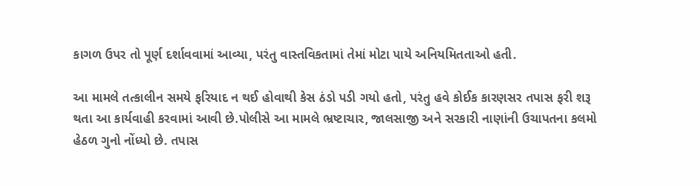કાગળ ઉપર તો પૂર્ણ દર્શાવવામાં આવ્યા, પરંતુ વાસ્તવિકતામાં તેમાં મોટા પાયે અનિયમિતતાઓ હતી.

આ મામલે તત્કાલીન સમયે ફરિયાદ ન થઈ હોવાથી કેસ ઠંડો પડી ગયો હતો, પરંતુ હવે કોઈક કારણસર તપાસ ફરી શરૂ થતા આ કાર્યવાહી કરવામાં આવી છે.પોલીસે આ મામલે ભ્રષ્ટાચાર, જાલસાજી અને સરકારી નાણાંની ઉચાપતના કલમો હેઠળ ગુનો નોંધ્યો છે. તપાસ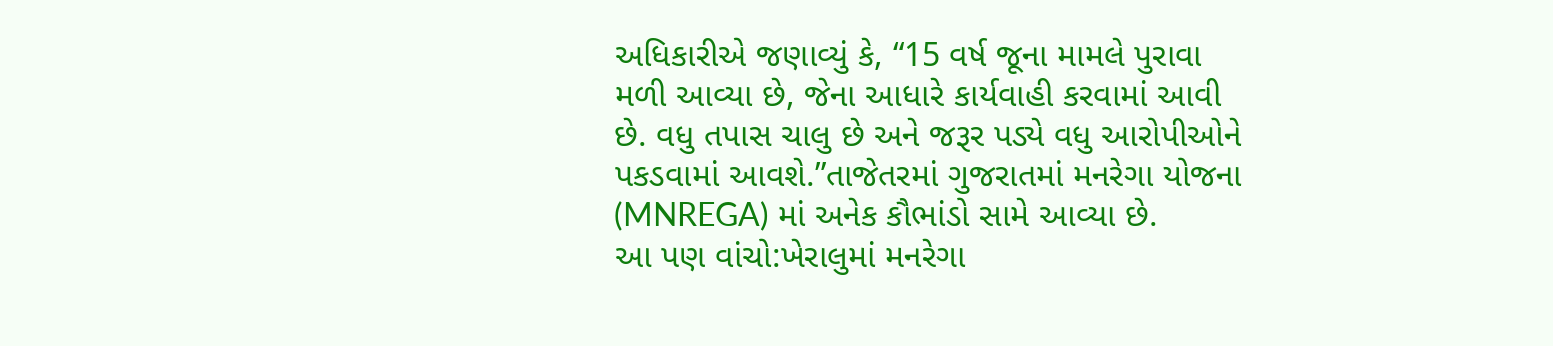અધિકારીએ જણાવ્યું કે, “15 વર્ષ જૂના મામલે પુરાવા મળી આવ્યા છે, જેના આધારે કાર્યવાહી કરવામાં આવી છે. વધુ તપાસ ચાલુ છે અને જરૂર પડ્યે વધુ આરોપીઓને પકડવામાં આવશે.”તાજેતરમાં ગુજરાતમાં મનરેગા યોજના (MNREGA) માં અનેક કૌભાંડો સામે આવ્યા છે.
આ પણ વાંચો:ખેરાલુમાં મનરેગા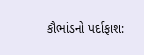કૌભાંડનો પર્દાફાશ: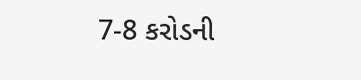7-8 કરોડની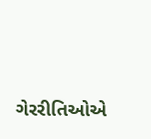ગેરરીતિઓએ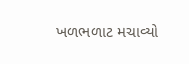ખળભળાટ મચાવ્યો